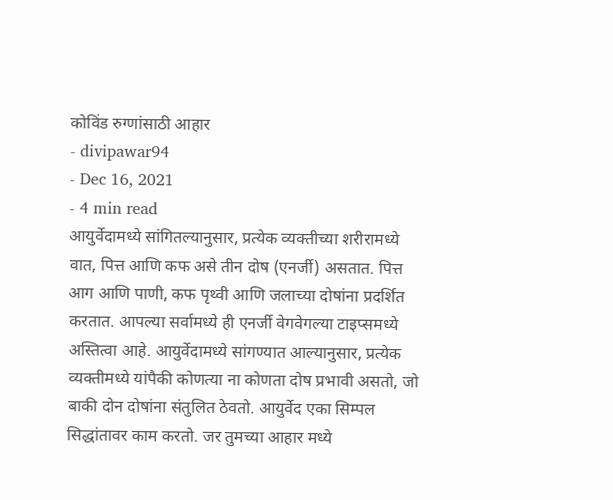कोविंड रुग्णांसाठी आहार
- divipawar94
- Dec 16, 2021
- 4 min read
आयुर्वेदामध्ये सांगितल्यानुसार, प्रत्येक व्यक्तीच्या शरीरामध्ये वात, पित्त आणि कफ असे तीन दोष (एनर्जी) असतात. पित्त आग आणि पाणी, कफ पृथ्वी आणि जलाच्या दोषांना प्रदर्शित करतात. आपल्या सर्वामध्ये ही एनर्जी वेगवेगल्या टाइप्समध्ये अस्तित्वा आहे. आयुर्वेदामध्ये सांगण्यात आल्यानुसार, प्रत्येक व्यक्तीमध्ये यांपैकी कोणत्या ना कोणता दोष प्रभावी असतो, जो बाकी दोन दोषांना संतुलित ठेवतो. आयुर्वेद एका सिम्पल सिद्धांतावर काम करतो. जर तुमच्या आहार मध्ये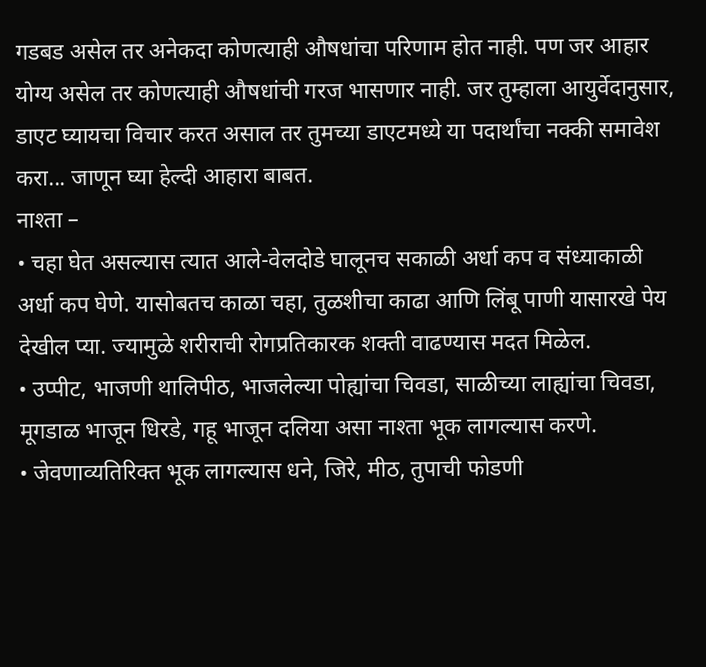गडबड असेल तर अनेकदा कोणत्याही औषधांचा परिणाम होत नाही. पण जर आहार योग्य असेल तर कोणत्याही औषधांची गरज भासणार नाही. जर तुम्हाला आयुर्वेदानुसार, डाएट घ्यायचा विचार करत असाल तर तुमच्या डाएटमध्ये या पदार्थांचा नक्की समावेश करा... जाणून घ्या हेल्दी आहारा बाबत.
नाश्ता –
• चहा घेत असल्यास त्यात आले-वेलदोडे घालूनच सकाळी अर्धा कप व संध्याकाळी अर्धा कप घेणे. यासोबतच काळा चहा, तुळशीचा काढा आणि लिंबू पाणी यासारखे पेय देखील प्या. ज्यामुळे शरीराची रोगप्रतिकारक शक्ती वाढण्यास मदत मिळेल.
• उप्पीट, भाजणी थालिपीठ, भाजलेल्या पोह्यांचा चिवडा, साळीच्या लाह्यांचा चिवडा, मूगडाळ भाजून धिरडे, गहू भाजून दलिया असा नाश्ता भूक लागल्यास करणे.
• जेवणाव्यतिरिक्त भूक लागल्यास धने, जिरे, मीठ, तुपाची फोडणी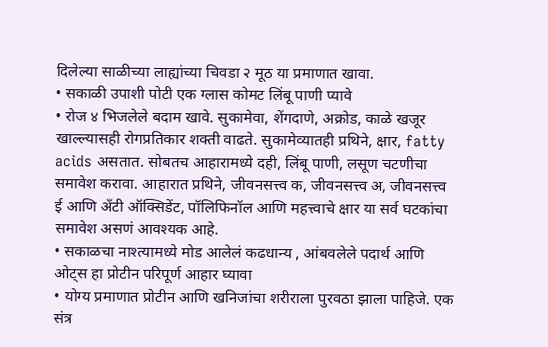दिलेल्या साळीच्या लाह्यांच्या चिवडा २ मूठ या प्रमाणात खावा.
• सकाळी उपाशी पोटी एक ग्लास कोमट लिंबू पाणी प्यावे
• रोज ४ भिजलेले बदाम खावे. सुकामेवा, शेंगदाणे, अक्रोड, काळे खजूर खाल्ल्यासही रोगप्रतिकार शक्ती वाढते. सुकामेव्यातही प्रथिने, क्षार, fatty acids असतात. सोबतच आहारामध्ये दही, लिंबू पाणी, लसूण चटणीचा समावेश करावा. आहारात प्रथिने, जीवनसत्त्व क, जीवनसत्त्व अ, जीवनसत्त्व ई आणि अँटी ऑक्सिडेंट, पॉलिफिनॉल आणि महत्त्वाचे क्षार या सर्व घटकांचा समावेश असणं आवश्यक आहे.
• सकाळचा नाश्त्यामध्ये मोड आलेलं कढधान्य , आंबवलेले पदार्थ आणि ओट्स हा प्रोटीन परिपूर्ण आहार घ्यावा
• योग्य प्रमाणात प्रोटीन आणि खनिजांचा शरीराला पुरवठा झाला पाहिजे. एक संत्र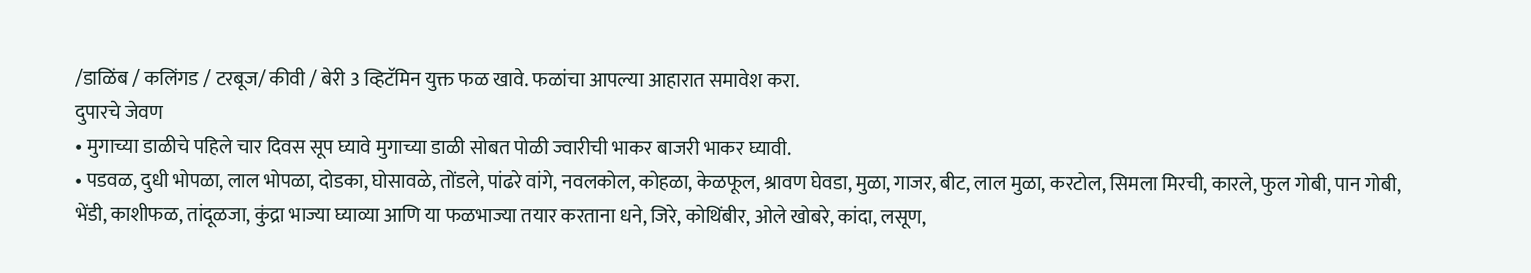/डाळिंब / कलिंगड / टरबूज/ कीवी / बेरी 3 व्हिटॅमिन युक्त फळ खावे. फळांचा आपल्या आहारात समावेश करा.
दुपारचे जेवण
• मुगाच्या डाळीचे पहिले चार दिवस सूप घ्यावे मुगाच्या डाळी सोबत पोळी ज्वारीची भाकर बाजरी भाकर घ्यावी.
• पडवळ, दुधी भोपळा, लाल भोपळा, दोडका, घोसावळे, तोंडले, पांढरे वांगे, नवलकोल, कोहळा, केळफूल, श्रावण घेवडा, मुळा, गाजर, बीट, लाल मुळा, करटोल, सिमला मिरची, कारले, फुल गोबी, पान गोबी, भेंडी, काशीफळ, तांदूळजा, कुंद्रा भाज्या घ्याव्या आणि या फळभाज्या तयार करताना धने, जिरे, कोथिंबीर, ओले खोबरे, कांदा, लसूण,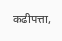कढीपत्ता,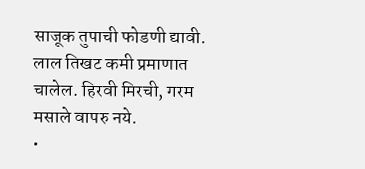साजूक तुपाची फोडणी द्यावी. लाल तिखट कमी प्रमाणात चालेल. हिरवी मिरची, गरम मसाले वापरु नये.
•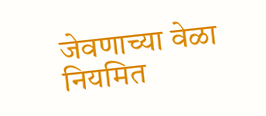जेवणाच्या वेळा नियमित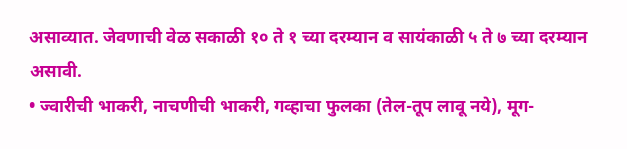असाव्यात. जेवणाची वेळ सकाळी १० ते १ च्या दरम्यान व सायंकाळी ५ ते ७ च्या दरम्यान असावी.
• ज्वारीची भाकरी, नाचणीची भाकरी, गव्हाचा फुलका (तेल-तूप लावू नये), मूग-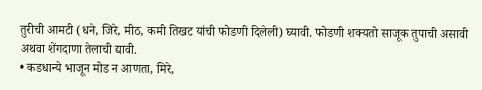तुरीची आमटी (धने, जिरे, मीठ, कमी तिखट यांची फोडणी दिलेली) घ्यावी. फोडणी शक्यतो साजूक तुपाची असावी अथवा शेंगदाणा तेलाची द्यावी.
• कडधान्ये भाजून मोड न आणता, मिरे,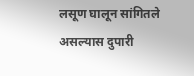लसूण घालून सांगितले असल्यास दुपारी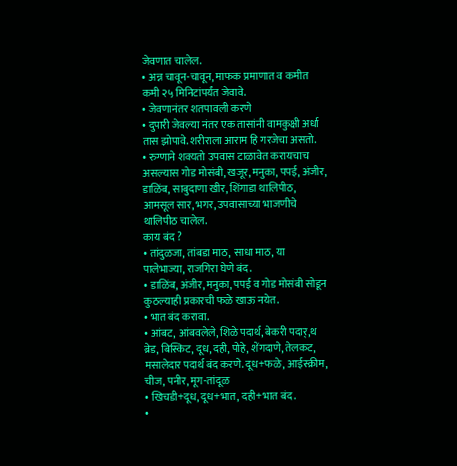जेवणात चालेल.
• अन्न चावून-चावून, माफक प्रमाणात व कमीत कमी २५ मिनिटांपर्यंत जेवावे.
• जेवणानंतर शतपावली करणे
• दुपारी जेवल्या नंतर एक तासांनी वामकुक्षी अर्धा तास झोपावे. शरीराला आराम हि गरजेचा असतो.
• रुग्णाने शक्यतो उपवास टाळावेत करायचाच असल्यास गोड मोसंबी, खजूर, मनुका, पपई, अंजीर, डाळिंब, साबुदाणा खीर, शिंगाडा थालिपीठ, आमसूल सार, भगर, उपवासाच्या भाजणीचे थालिपीठ चालेल.
काय बंद ?
• तांदुळजा, तांबडा माठ, साधा माठ, या पालेभाज्या, राजगिरा घेणे बंद.
• डाळिंब, अंजीर, मनुका, पपई व गोड मोसंबी सोडून कुठल्याही प्रकारची फळे खाऊ नयेत.
• भात बंद करावा.
• आंबट, आंबवलेले, शिळे पदार्थ, बेकरी पदार्,थ ब्रेड, बिस्किट, दूध, दही, पोहे, शेंगदाणे, तेलकट, मसालेदार पदार्थ बंद करणे. दूध+फळे, आईस्क्रीम, चीज, पनीर, मूग-तांदूळ
• खिचडी+दूध, दूध+भात, दही+भात बंद.
•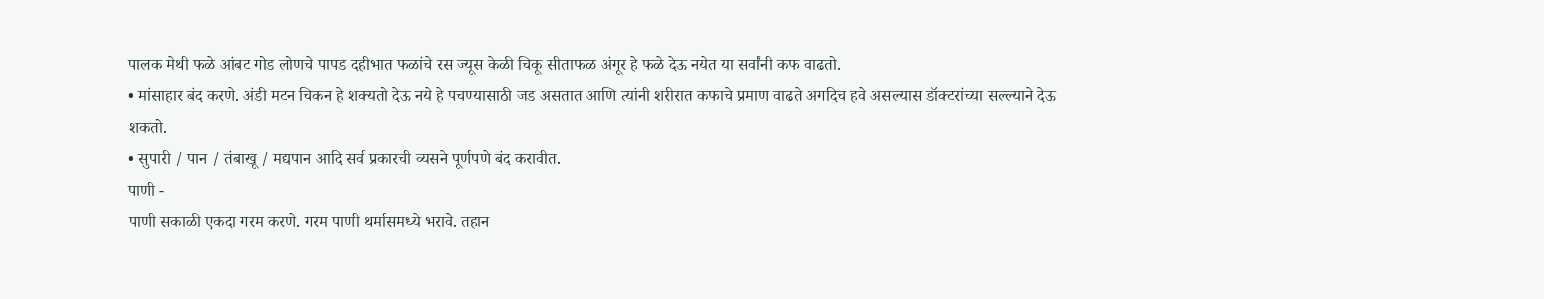पालक मेथी फळे आंबट गोड लोणचे पापड दहीभात फळांचे रस ज्यूस केळी चिकू सीताफळ अंगूर हे फळे देऊ नयेत या सर्वांनी कफ वाढतो.
• मांसाहार बंद करणे. अंडी मटन चिकन हे शक्यतो देऊ नये हे पचण्यासाठी जड असतात आणि त्यांनी शरीरात कफाचे प्रमाण वाढते अगदिच हवे असल्यास डॉक्टरांच्या सल्ल्याने देऊ शकतो.
• सुपारी / पान / तंबाखू / मद्यपान आदि सर्व प्रकारची व्यसने पूर्णपणे बंद करावीत.
पाणी -
पाणी सकाळी एकदा गरम करणे. गरम पाणी थर्मासमध्ये भरावे. तहान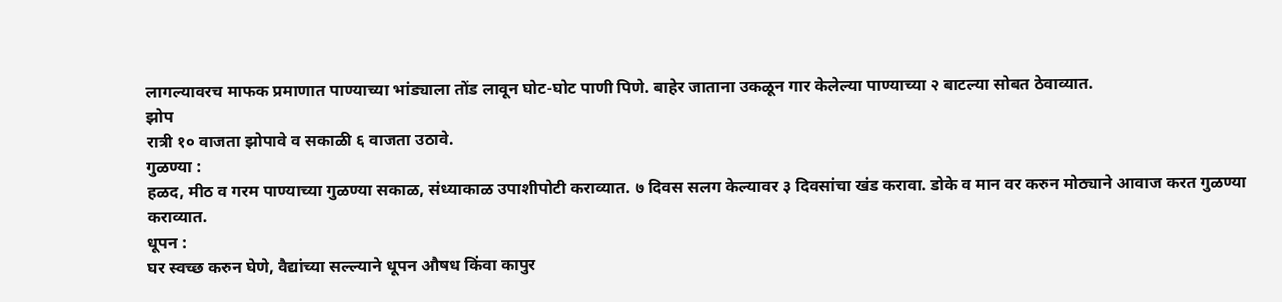लागल्यावरच माफक प्रमाणात पाण्याच्या भांड्याला तोंड लावून घोट-घोट पाणी पिणे. बाहेर जाताना उकळून गार केलेल्या पाण्याच्या २ बाटल्या सोबत ठेवाव्यात.
झोप
रात्री १० वाजता झोपावे व सकाळी ६ वाजता उठावे.
गुळण्या :
हळद, मीठ व गरम पाण्याच्या गुळण्या सकाळ, संध्याकाळ उपाशीपोटी कराव्यात. ७ दिवस सलग केल्यावर ३ दिवसांचा खंड करावा. डोके व मान वर करुन मोठ्याने आवाज करत गुळण्या कराव्यात.
धूपन :
घर स्वच्छ करुन घेणे, वैद्यांच्या सल्ल्याने धूपन औषध किंवा कापुर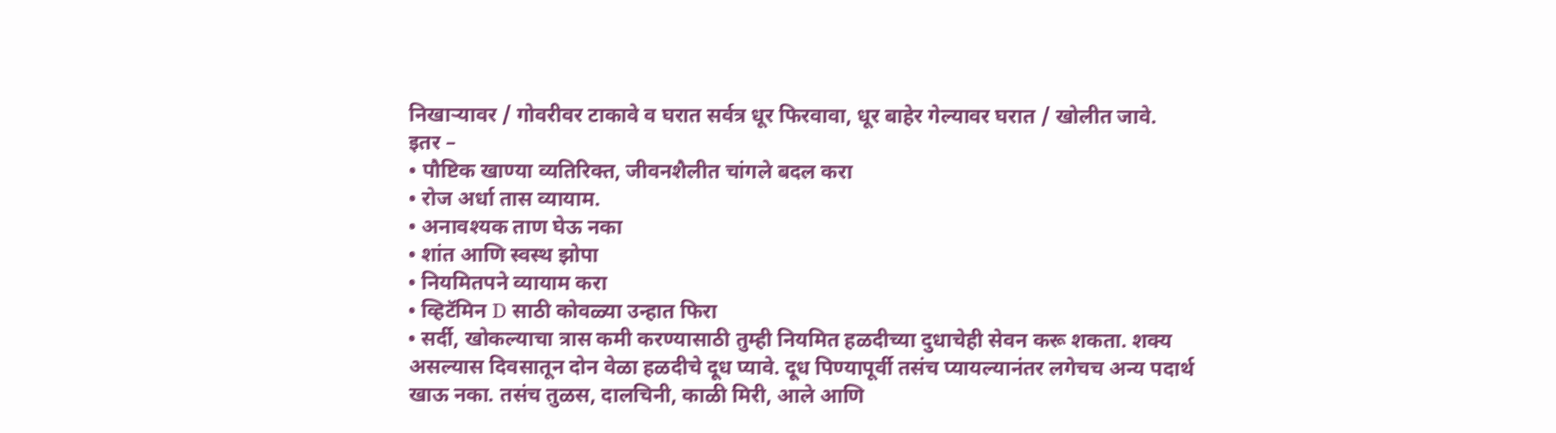निखाऱ्यावर / गोवरीवर टाकावे व घरात सर्वत्र धूर फिरवावा, धूर बाहेर गेल्यावर घरात / खोलीत जावे.
इतर –
• पौष्टिक खाण्या व्यतिरिक्त, जीवनशैलीत चांगले बदल करा
• रोज अर्धा तास व्यायाम.
• अनावश्यक ताण घेऊ नका
• शांत आणि स्वस्थ झोपा
• नियमितपने व्यायाम करा
• व्हिटॅमिन D साठी कोवळ्या उन्हात फिरा
• सर्दी, खोकल्याचा त्रास कमी करण्यासाठी तुम्ही नियमित हळदीच्या दुधाचेही सेवन करू शकता. शक्य असल्यास दिवसातून दोन वेळा हळदीचे दूध प्यावे. दूध पिण्यापूर्वी तसंच प्यायल्यानंतर लगेचच अन्य पदार्थ खाऊ नका. तसंच तुळस, दालचिनी, काळी मिरी, आले आणि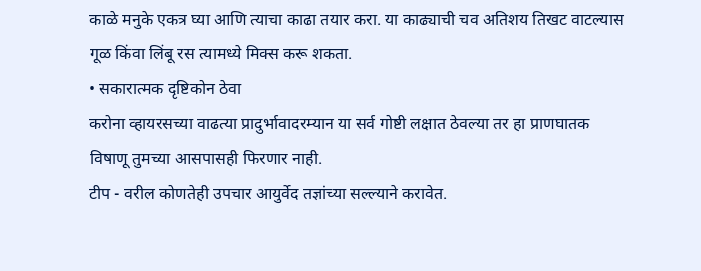काळे मनुके एकत्र घ्या आणि त्याचा काढा तयार करा. या काढ्याची चव अतिशय तिखट वाटल्यास गूळ किंवा लिंबू रस त्यामध्ये मिक्स करू शकता.
• सकारात्मक दृष्टिकोन ठेवा
करोना व्हायरसच्या वाढत्या प्रादुर्भावादरम्यान या सर्व गोष्टी लक्षात ठेवल्या तर हा प्राणघातक विषाणू तुमच्या आसपासही फिरणार नाही.
टीप - वरील कोणतेही उपचार आयुर्वेद तज्ञांच्या सल्ल्याने करावेत.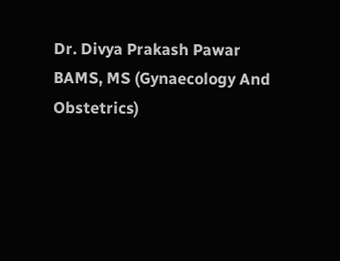Dr. Divya Prakash Pawar
BAMS, MS (Gynaecology And Obstetrics)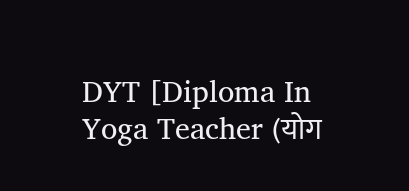DYT [Diploma In Yoga Teacher (योग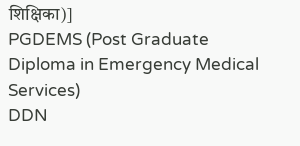शिक्षिका)]
PGDEMS (Post Graduate Diploma in Emergency Medical Services)
DDN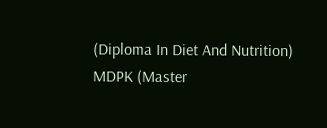(Diploma In Diet And Nutrition)
MDPK (Master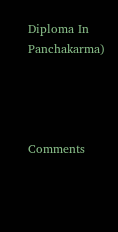Diploma In Panchakarma)




Comments